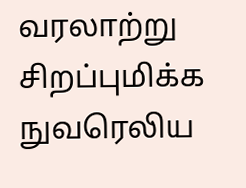வரலாற்று சிறப்புமிக்க நுவரெலிய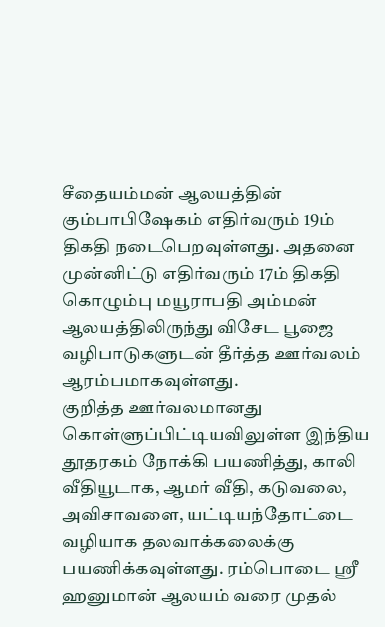சீதையம்மன் ஆலயத்தின் கும்பாபிஷேகம் எதிர்வரும் 19ம் திகதி நடைபெறவுள்ளது. அதனை முன்னிட்டு எதிர்வரும் 17ம் திகதி கொழும்பு மயூராபதி அம்மன் ஆலயத்திலிருந்து விசேட பூஜை வழிபாடுகளுடன் தீர்த்த ஊர்வலம் ஆரம்பமாகவுள்ளது.
குறித்த ஊர்வலமானது கொள்ளுப்பிட்டியவிலுள்ள இந்திய தூதரகம் நோக்கி பயணித்து, காலி வீதியூடாக, ஆமர் வீதி, கடுவலை, அவிசாவளை, யட்டியந்தோட்டை வழியாக தலவாக்கலைக்கு பயணிக்கவுள்ளது. ரம்பொடை ஸ்ரீ ஹனுமான் ஆலயம் வரை முதல்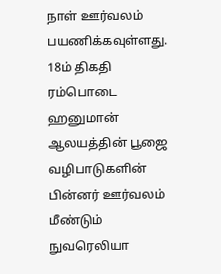நாள் ஊர்வலம் பயணிக்கவுள்ளது.
18ம் திகதி ரம்பொடை ஹனுமான் ஆலயத்தின் பூஜை வழிபாடுகளின் பின்னர் ஊர்வலம் மீண்டும் நுவரெலியா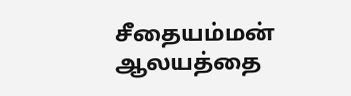சீதையம்மன் ஆலயத்தை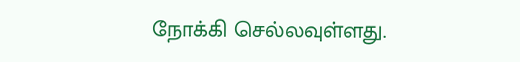நோக்கி செல்லவுள்ளது.